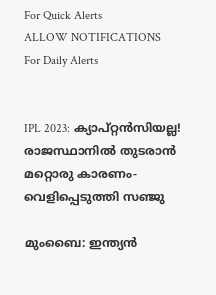For Quick Alerts
ALLOW NOTIFICATIONS
For Daily Alerts


IPL 2023: ക്യാപ്റ്റന്‍സിയല്ല! രാജസ്ഥാനില്‍ തുടരാന്‍ മറ്റൊരു കാരണം- വെളിപ്പെടുത്തി സഞ്ജു

മുംബൈ: ഇന്ത്യന്‍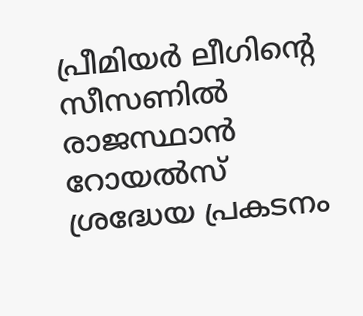പ്രീമിയര്‍ ലീഗിന്റെ സീസണില്‍ രാജസ്ഥാന്‍ റോയല്‍സ് ശ്രദ്ധേയ പ്രകടനം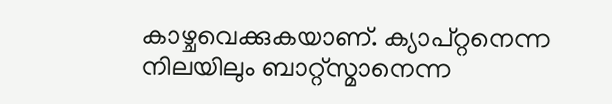കാഴ്ചവെക്കുകയാണ്. ക്യാപ്റ്റനെന്ന നിലയിലും ബാറ്റ്‌സ്മാനെന്ന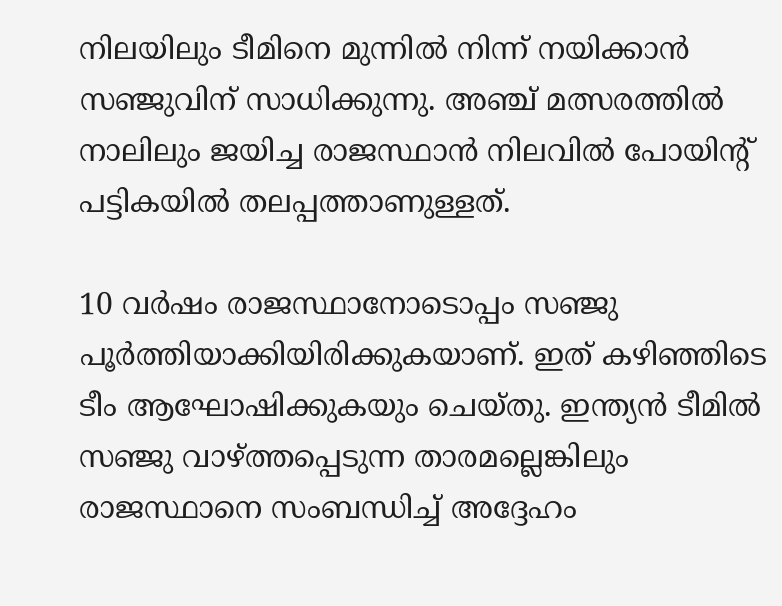നിലയിലും ടീമിനെ മുന്നില്‍ നിന്ന് നയിക്കാന്‍ സഞ്ജുവിന് സാധിക്കുന്നു. അഞ്ച് മത്സരത്തില്‍ നാലിലും ജയിച്ച രാജസ്ഥാന്‍ നിലവില്‍ പോയിന്റ് പട്ടികയില്‍ തലപ്പത്താണുള്ളത്.

10 വര്‍ഷം രാജസ്ഥാനോടൊപ്പം സഞ്ജു പൂര്‍ത്തിയാക്കിയിരിക്കുകയാണ്. ഇത് കഴിഞ്ഞിടെ ടീം ആഘോഷിക്കുകയും ചെയ്തു. ഇന്ത്യന്‍ ടീമില്‍ സഞ്ജു വാഴ്ത്തപ്പെടുന്ന താരമല്ലെങ്കിലും രാജസ്ഥാനെ സംബന്ധിച്ച് അദ്ദേഹം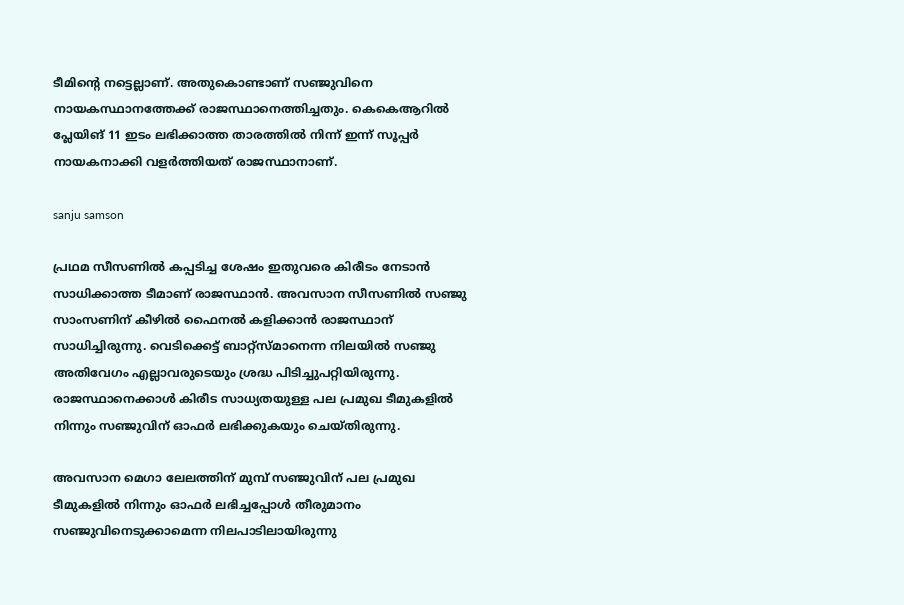ടീമിന്റെ നട്ടെല്ലാണ്. അതുകൊണ്ടാണ് സഞ്ജുവിനെ നായകസ്ഥാനത്തേക്ക് രാജസ്ഥാനെത്തിച്ചതും. കെകെആറില്‍ പ്ലേയിങ് 11 ഇടം ലഭിക്കാത്ത താരത്തില്‍ നിന്ന് ഇന്ന് സൂപ്പര്‍ നായകനാക്കി വളര്‍ത്തിയത് രാജസ്ഥാനാണ്.

sanju samson

പ്രഥമ സീസണില്‍ കപ്പടിച്ച ശേഷം ഇതുവരെ കിരീടം നേടാന്‍ സാധിക്കാത്ത ടീമാണ് രാജസ്ഥാന്‍. അവസാന സീസണില്‍ സഞ്ജു സാംസണിന് കീഴില്‍ ഫൈനല്‍ കളിക്കാന്‍ രാജസ്ഥാന് സാധിച്ചിരുന്നു. വെടിക്കെട്ട് ബാറ്റ്‌സ്മാനെന്ന നിലയില്‍ സഞ്ജു അതിവേഗം എല്ലാവരുടെയും ശ്രദ്ധ പിടിച്ചുപറ്റിയിരുന്നു. രാജസ്ഥാനെക്കാള്‍ കിരീട സാധ്യതയുള്ള പല പ്രമുഖ ടീമുകളില്‍ നിന്നും സഞ്ജുവിന് ഓഫര്‍ ലഭിക്കുകയും ചെയ്തിരുന്നു.

അവസാന മെഗാ ലേലത്തിന് മുമ്പ് സഞ്ജുവിന് പല പ്രമുഖ ടീമുകളില്‍ നിന്നും ഓഫര്‍ ലഭിച്ചപ്പോള്‍ തീരുമാനം സഞ്ജുവിനെടുക്കാമെന്ന നിലപാടിലായിരുന്നു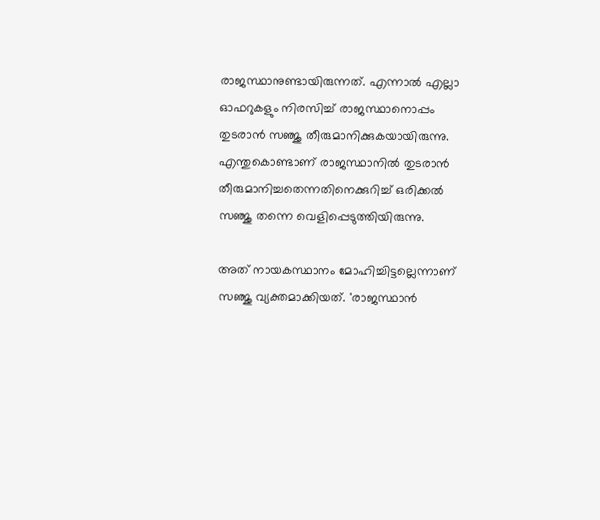രാജസ്ഥാനുണ്ടായിരുന്നത്. എന്നാല്‍ എല്ലാ ഓഫറുകളും നിരസിച്ച് രാജസ്ഥാനൊപ്പം തുടരാന്‍ സഞ്ജു തീരുമാനിക്കുകയായിരുന്നു. എന്തുകൊണ്ടാണ് രാജസ്ഥാനില്‍ തുടരാന്‍ തീരുമാനിച്ചതെന്നതിനെക്കുറിച്ച് ഒരിക്കല്‍ സഞ്ജു തന്നെ വെളിപ്പെടുത്തിയിരുന്നു.

അത് നായകസ്ഥാനം മോഹിച്ചിട്ടല്ലെന്നാണ് സഞ്ജു വ്യക്തമാക്കിയത്. 'രാജസ്ഥാന്‍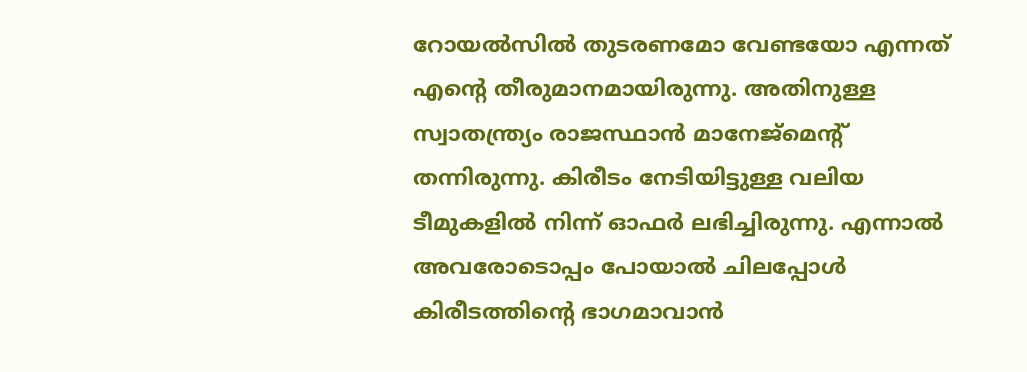റോയല്‍സില്‍ തുടരണമോ വേണ്ടയോ എന്നത് എന്റെ തീരുമാനമായിരുന്നു. അതിനുള്ള സ്വാതന്ത്ര്യം രാജസ്ഥാന്‍ മാനേജ്‌മെന്റ് തന്നിരുന്നു. കിരീടം നേടിയിട്ടുള്ള വലിയ ടീമുകളില്‍ നിന്ന് ഓഫര്‍ ലഭിച്ചിരുന്നു. എന്നാല്‍ അവരോടൊപ്പം പോയാല്‍ ചിലപ്പോള്‍ കിരീടത്തിന്റെ ഭാഗമാവാന്‍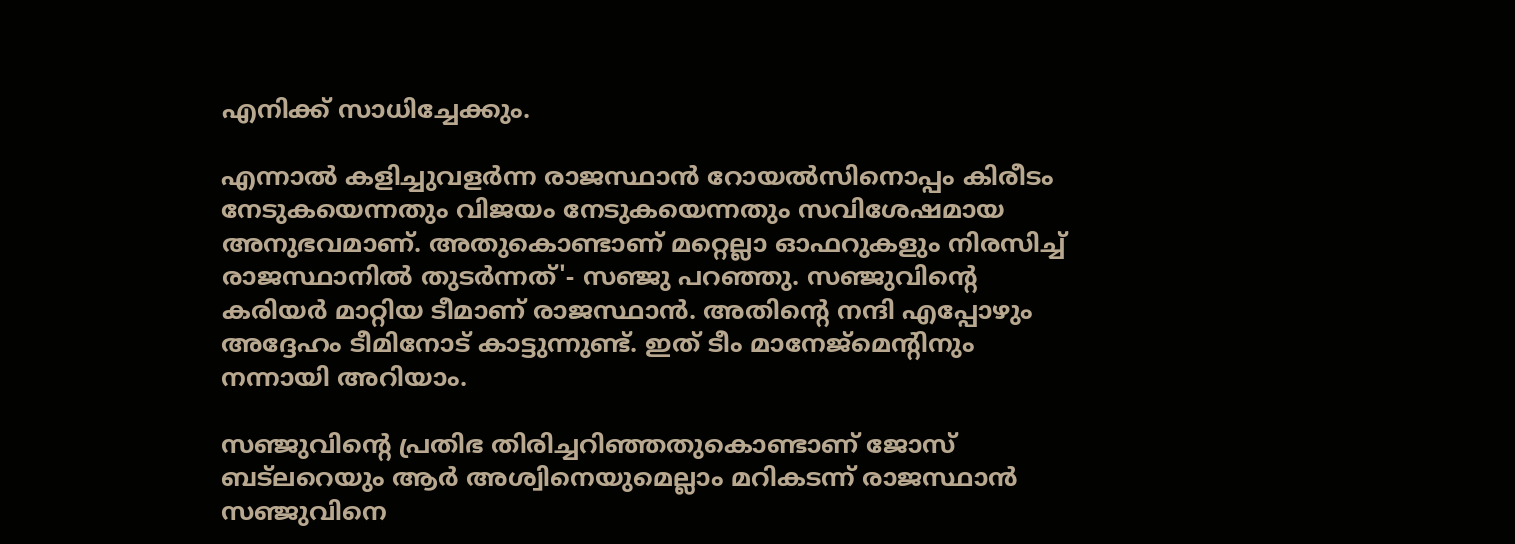എനിക്ക് സാധിച്ചേക്കും.

എന്നാല്‍ കളിച്ചുവളര്‍ന്ന രാജസ്ഥാന്‍ റോയല്‍സിനൊപ്പം കിരീടം നേടുകയെന്നതും വിജയം നേടുകയെന്നതും സവിശേഷമായ അനുഭവമാണ്. അതുകൊണ്ടാണ് മറ്റെല്ലാ ഓഫറുകളും നിരസിച്ച് രാജസ്ഥാനില്‍ തുടര്‍ന്നത്'- സഞ്ജു പറഞ്ഞു. സഞ്ജുവിന്റെ കരിയര്‍ മാറ്റിയ ടീമാണ് രാജസ്ഥാന്‍. അതിന്റെ നന്ദി എപ്പോഴും അദ്ദേഹം ടീമിനോട് കാട്ടുന്നുണ്ട്. ഇത് ടീം മാനേജ്‌മെന്റിനും നന്നായി അറിയാം.

സഞ്ജുവിന്റെ പ്രതിഭ തിരിച്ചറിഞ്ഞതുകൊണ്ടാണ് ജോസ് ബട്‌ലറെയും ആര്‍ അശ്വിനെയുമെല്ലാം മറികടന്ന് രാജസ്ഥാന്‍ സഞ്ജുവിനെ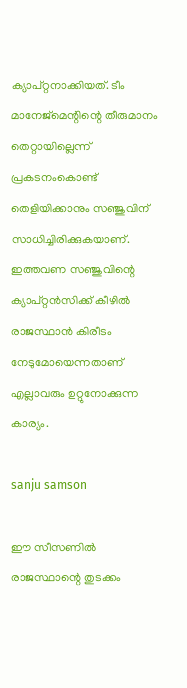ക്യാപ്റ്റനാക്കിയത്. ടീം മാനേജ്‌മെന്റിന്റെ തീരുമാനം തെറ്റായില്ലെന്ന് പ്രകടനംകൊണ്ട് തെളിയിക്കാനും സഞ്ജുവിന് സാധിച്ചിരിക്കുകയാണ്. ഇത്തവണ സഞ്ജുവിന്റെ ക്യാപ്റ്റന്‍സിക്ക് കീഴില്‍ രാജസ്ഥാന്‍ കിരീടം നേടുമോയെന്നതാണ് എല്ലാവരും ഉറ്റുനോക്കുന്ന കാര്യം.

sanju samson

ഈ സീസണില്‍ രാജസ്ഥാന്റെ തുടക്കം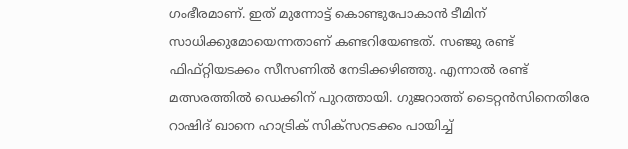ഗംഭീരമാണ്. ഇത് മുന്നോട്ട് കൊണ്ടുപോകാന്‍ ടീമിന് സാധിക്കുമോയെന്നതാണ് കണ്ടറിയേണ്ടത്. സഞ്ജു രണ്ട് ഫിഫ്റ്റിയടക്കം സീസണില്‍ നേടിക്കഴിഞ്ഞു. എന്നാല്‍ രണ്ട് മത്സരത്തില്‍ ഡെക്കിന് പുറത്തായി. ഗുജറാത്ത് ടൈറ്റന്‍സിനെതിരേ റാഷിദ് ഖാനെ ഹാട്രിക് സിക്‌സറടക്കം പായിച്ച്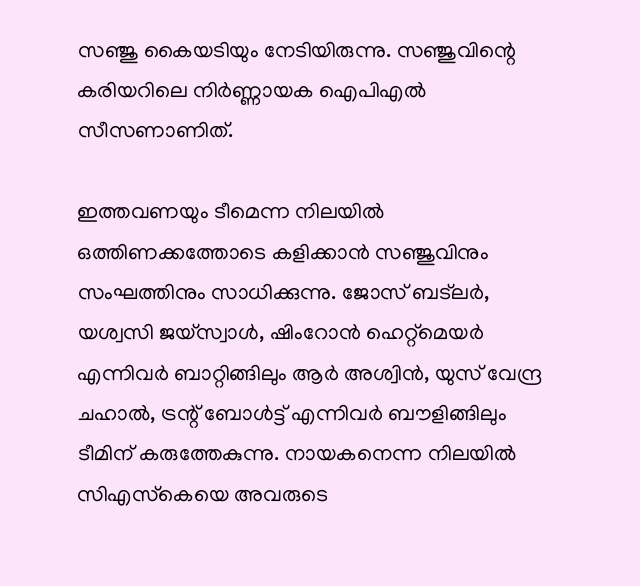സഞ്ജു കൈയടിയും നേടിയിരുന്നു. സഞ്ജുവിന്റെ കരിയറിലെ നിര്‍ണ്ണായക ഐപിഎല്‍ സീസണാണിത്.

ഇത്തവണയും ടീമെന്ന നിലയില്‍ ഒത്തിണക്കത്തോടെ കളിക്കാന്‍ സഞ്ജുവിനും സംഘത്തിനും സാധിക്കുന്നു. ജോസ് ബട്‌ലര്‍, യശ്വസി ജയ്‌സ്വാള്‍, ഷിംറോന്‍ ഹെറ്റ്‌മെയര്‍ എന്നിവര്‍ ബാറ്റിങ്ങിലും ആര്‍ അശ്വിന്‍, യുസ് വേന്ദ്ര ചഹാല്‍, ട്രന്റ് ബോള്‍ട്ട് എന്നിവര്‍ ബൗളിങ്ങിലും ടീമിന് കരുത്തേകുന്നു. നായകനെന്ന നിലയില്‍ സിഎസ്‌കെയെ അവരുടെ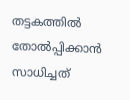തട്ടകത്തില്‍ തോല്‍പ്പിക്കാന്‍ സാധിച്ചത്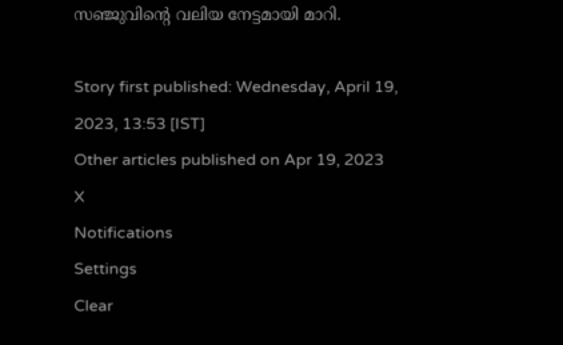സഞ്ജുവിന്റെ വലിയ നേട്ടമായി മാറി.

Story first published: Wednesday, April 19, 2023, 13:53 [IST]
Other articles published on Apr 19, 2023
X
Notifications
Settings
Clear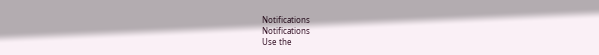Notifications
Notifications
Use the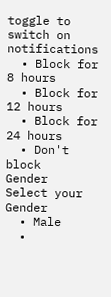toggle to switch on notifications
  • Block for 8 hours
  • Block for 12 hours
  • Block for 24 hours
  • Don't block
Gender
Select your Gender
  • Male
  •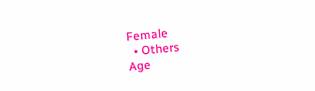Female
  • Others
Age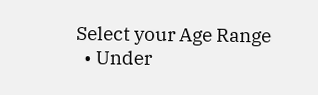Select your Age Range
  • Under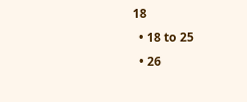18
  • 18 to 25
  • 26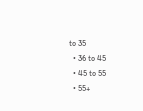to 35
  • 36 to 45
  • 45 to 55
  • 55+